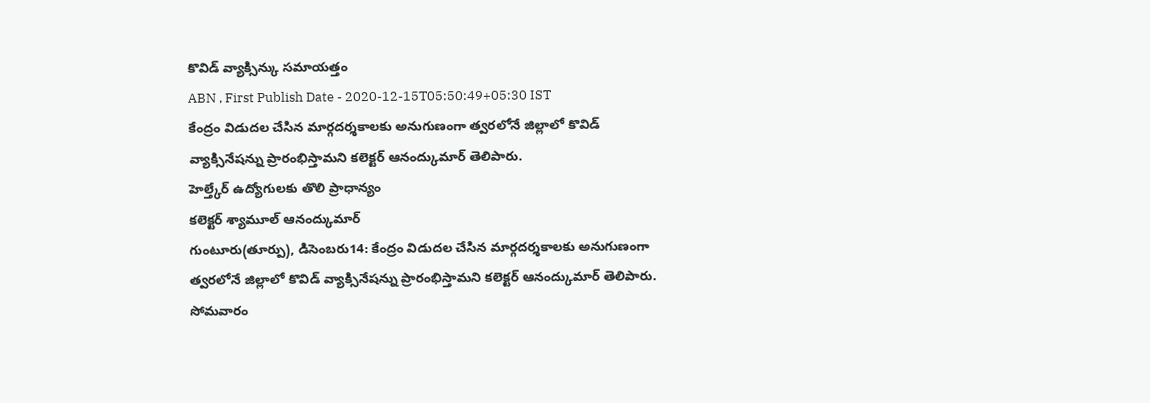కొవిడ్ వ్యాక్సిన్కు సమాయత్తం
ABN , First Publish Date - 2020-12-15T05:50:49+05:30 IST
కేంద్రం విడుదల చేసిన మార్గదర్శకాలకు అనుగుణంగా త్వరలోనే జిల్లాలో కొవిడ్ వ్యాక్సినేషన్ను ప్రారంభిస్తామని కలెక్టర్ ఆనంద్కుమార్ తెలిపారు.
హెల్త్కేర్ ఉద్యోగులకు తొలి ప్రాధాన్యం
కలెక్టర్ శ్యామూల్ ఆనంద్కుమార్
గుంటూరు(తూర్పు), డిసెంబరు14: కేంద్రం విడుదల చేసిన మార్గదర్శకాలకు అనుగుణంగా త్వరలోనే జిల్లాలో కొవిడ్ వ్యాక్సినేషన్ను ప్రారంభిస్తామని కలెక్టర్ ఆనంద్కుమార్ తెలిపారు. సోమవారం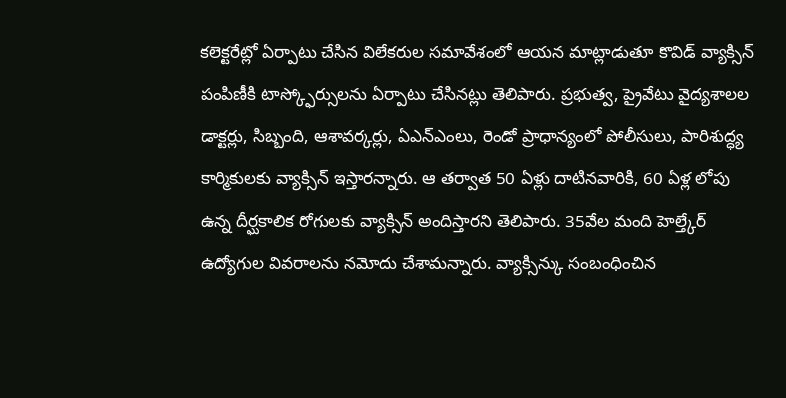కలెక్టరేట్లో ఏర్పాటు చేసిన విలేకరుల సమావేశంలో ఆయన మాట్లాడుతూ కొవిడ్ వ్యాక్సిన్ పంపిణీకి టాస్క్ఫోర్సులను ఏర్పాటు చేసినట్లు తెలిపారు. ప్రభుత్వ, ప్రైవేటు వైద్యశాలల డాక్టర్లు, సిబ్బంది, ఆశావర్కర్లు, ఏఎన్ఎంలు, రెండో ప్రాధాన్యంలో పోలీసులు, పారిశుద్ధ్య కార్మికులకు వ్యాక్సిన్ ఇస్తారన్నారు. ఆ తర్వాత 50 ఏళ్లు దాటినవారికి, 60 ఏళ్ల లోపు ఉన్న దీర్ఘకాలిక రోగులకు వ్యాక్సిన్ అందిస్తారని తెలిపారు. 35వేల మంది హెల్త్కేర్ ఉద్యోగుల వివరాలను నమోదు చేశామన్నారు. వ్యాక్సిన్కు సంబంధించిన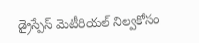డ్రైస్పేస్ మెటీరియల్ నిల్వకోసం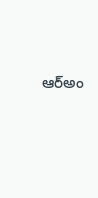ఆర్అం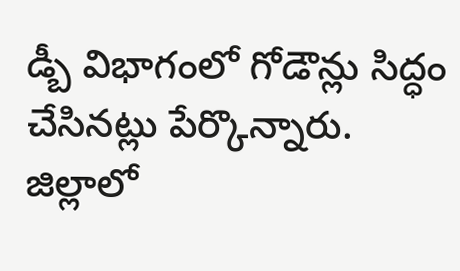డ్బీ విభాగంలో గోడౌన్లు సిద్ధం చేసినట్లు పేర్కొన్నారు. జిల్లాలో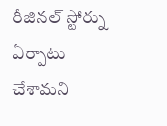రీజినల్ స్టోర్ను ఏర్పాటు చేశామని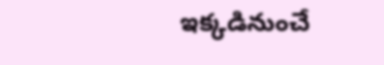ఇక్కడినుంచే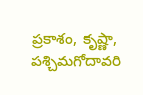ప్రకాశం, కృష్ణా, పశ్చిమగోదావరి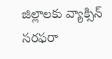జిల్లాలకు వ్యాక్సిన్ సరఫరా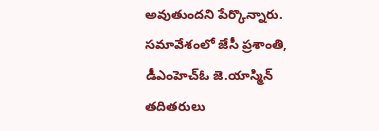అవుతుందని పేర్కొన్నారు. సమావేశంలో జేసీ ప్రశాంతి, డీఎంహెచ్ఓ జె.యాస్మిన్ తదితరులు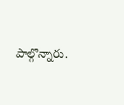పాల్గొన్నారు.